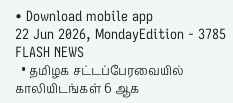• Download mobile app
22 Jun 2026, MondayEdition - 3785
FLASH NEWS
  • தமிழக சட்டப்பேரவையில் காலியிடங்கள் 6 ஆக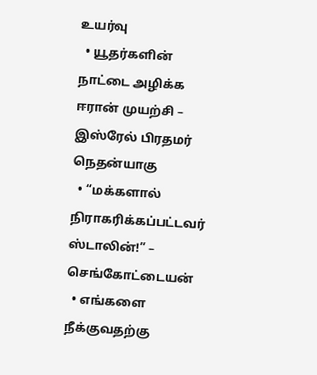உயர்வு
  • யூதர்களின் நாட்டை அழிக்க ஈரான் முயற்சி – இஸ்ரேல் பிரதமர் நெதன்யாகு
  • “மக்களால் நிராகரிக்கப்பட்டவர் ஸ்டாலின்!” – செங்கோட்டையன்
  • எங்களை நீக்குவதற்கு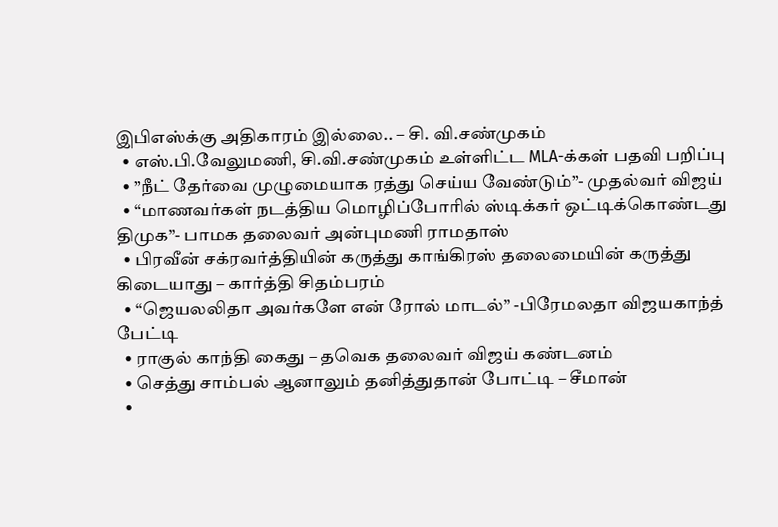இபிஎஸ்க்கு அதிகாரம் இல்லை.. – சி. வி.சண்முகம்
  • எஸ்.பி.வேலுமணி, சி.வி.சண்முகம் உள்ளிட்ட MLA-க்கள் பதவி பறிப்பு
  • ”நீட் தேர்வை முழுமையாக ரத்து செய்ய வேண்டும்”- முதல்வர் விஜய்
  • “மாணவர்கள் நடத்திய மொழிப்போரில் ஸ்டிக்கர் ஒட்டிக்கொண்டது திமுக”- பாமக தலைவர் அன்புமணி ராமதாஸ்
  • பிரவீன் சக்ரவர்த்தியின் கருத்து காங்கிரஸ் தலைமையின் கருத்து கிடையாது – கார்த்தி சிதம்பரம்
  • “ஜெயலலிதா அவர்களே என் ரோல் மாடல்” -பிரேமலதா விஜயகாந்த் பேட்டி
  • ராகுல் காந்தி கைது – தவெக தலைவர் விஜய் கண்டனம்
  • செத்து சாம்பல் ஆனாலும் தனித்துதான் போட்டி – சீமான்
  •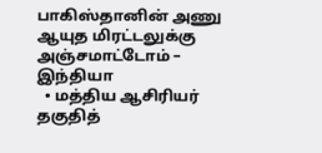பாகிஸ்தானின் அணு ஆயுத மிரட்டலுக்கு அஞ்சமாட்டோம் – இந்தியா
  • மத்திய ஆசிரியர் தகுதித்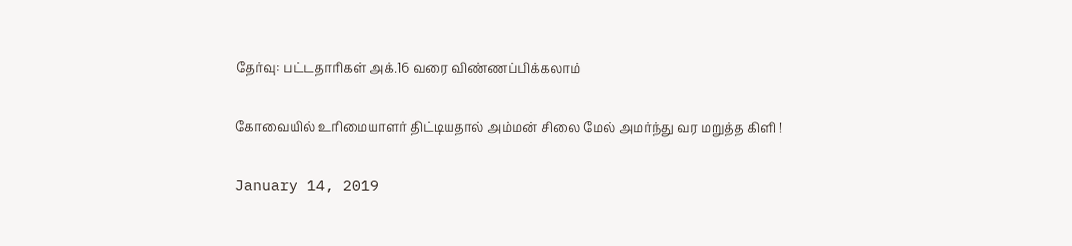தேர்வு: பட்டதாரிகள் அக்.16 வரை விண்ணப்பிக்கலாம்

கோவையில் உரிமையாளர் திட்டியதால் அம்மன் சிலை மேல் அமர்ந்து வர மறுத்த கிளி !

January 14, 2019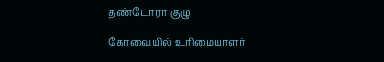தண்டோரா குழு

கோவையில் உரிமையாளர்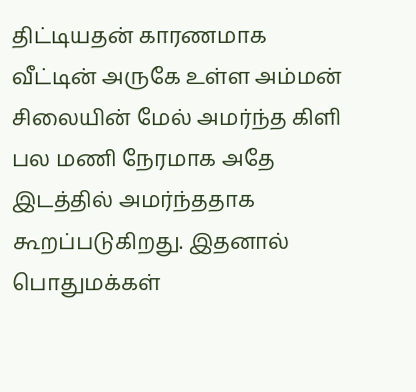திட்டியதன் காரணமாக வீட்டின் அருகே உள்ள அம்மன் சிலையின் மேல் அமர்ந்த கிளி பல மணி நேரமாக அதே இடத்தில் அமர்ந்ததாக கூறப்படுகிறது. இதனால் பொதுமக்கள்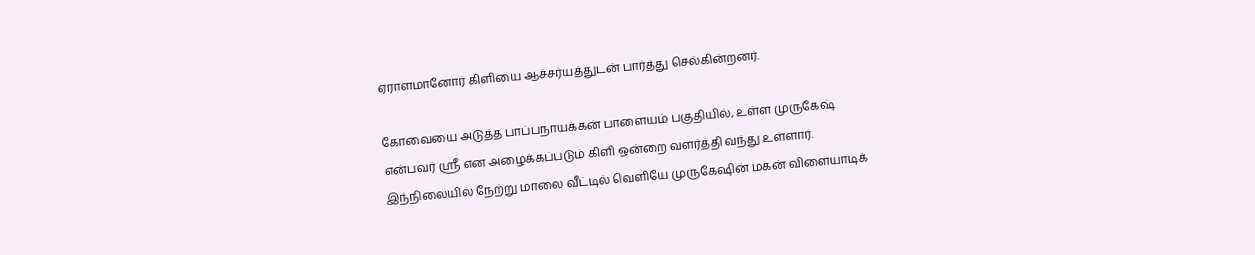ஏராளமானோர் கிளியை ஆச்சர்யத்துடன் பார்த்து செல்கின்றனர்.

கோவையை அடுத்த பாப்பநாயக்கன் பாளையம் பகுதியில், உள்ள முருகேஷ் என்பவர் ஸ்ரீ என அழைக்கப்படும் கிளி ஒன்றை வளர்த்தி வந்து உள்ளார். இந்நிலையில் நேற்று மாலை வீட்டில் வெளியே முருகேஷின் மகன் விளையாடிக்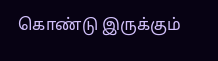கொண்டு இருக்கும்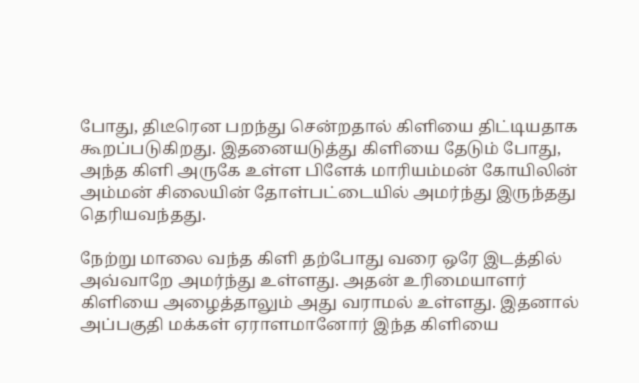போது, திடீரென பறந்து சென்றதால் கிளியை திட்டியதாக கூறப்படுகிறது. இதனையடுத்து கிளியை தேடும் போது, அந்த கிளி அருகே உள்ள பிளேக் மாரியம்மன் கோயிலின் அம்மன் சிலையின் தோள்பட்டையில் அமர்ந்து இருந்தது தெரியவந்தது.

நேற்று மாலை வந்த கிளி தற்போது வரை ஒரே இடத்தில் அவ்வாறே அமர்ந்து உள்ளது. அதன் உரிமையாளர் கிளியை அழைத்தாலும் அது வராமல் உள்ளது. இதனால் அப்பகுதி மக்கள் ஏராளமானோர் இந்த கிளியை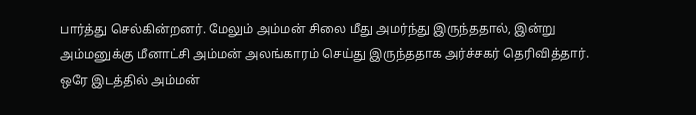பார்த்து செல்கின்றனர். மேலும் அம்மன் சிலை மீது அமர்ந்து இருந்ததால், இன்று அம்மனுக்கு மீனாட்சி அம்மன் அலங்காரம் செய்து இருந்ததாக அர்ச்சகர் தெரிவித்தார். ஒரே இடத்தில் அம்மன்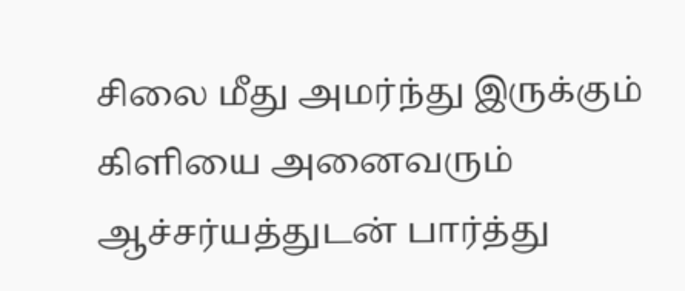சிலை மீது அமர்ந்து இருக்கும் கிளியை அனைவரும் ஆச்சர்யத்துடன் பார்த்து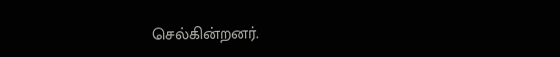செல்கின்றனர்.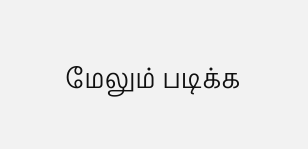மேலும் படிக்க